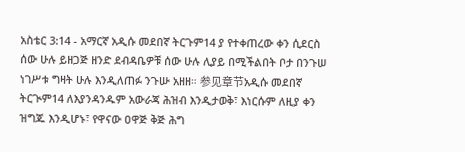አስቴር 3:14 - አማርኛ አዲሱ መደበኛ ትርጉም14 ያ የተቀጠረው ቀን ሲደርስ ሰው ሁሉ ይዘጋጅ ዘንድ ደብዳቤዎቹ ሰው ሁሉ ሊያይ በሚችልበት ቦታ በንጉሠ ነገሥቱ ግዛት ሁሉ እንዲለጠፉ ንጉሡ አዘዘ። 参见章节አዲሱ መደበኛ ትርጒም14 ለእያንዳንዱም አውራጃ ሕዝብ እንዲታወቅ፣ እነርሱም ለዚያ ቀን ዝግጁ እንዲሆኑ፣ የዋናው ዐዋጅ ቅጅ ሕግ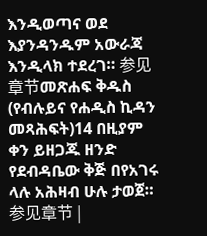እንዲወጣና ወደ እያንዳንዱም አውራጃ እንዲላክ ተደረገ። 参见章节መጽሐፍ ቅዱስ (የብሉይና የሐዲስ ኪዳን መጻሕፍት)14 በዚያም ቀን ይዘጋጁ ዘንድ የደብዳቤው ቅጅ በየአገሩ ላሉ አሕዛብ ሁሉ ታወጀ። 参见章节 |